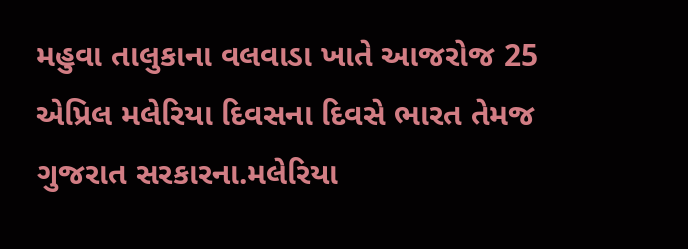મહુવા તાલુકાના વલવાડા ખાતે આજરોજ 25 એપ્રિલ મલેરિયા દિવસના દિવસે ભારત તેમજ ગુજરાત સરકારના.મલેરિયા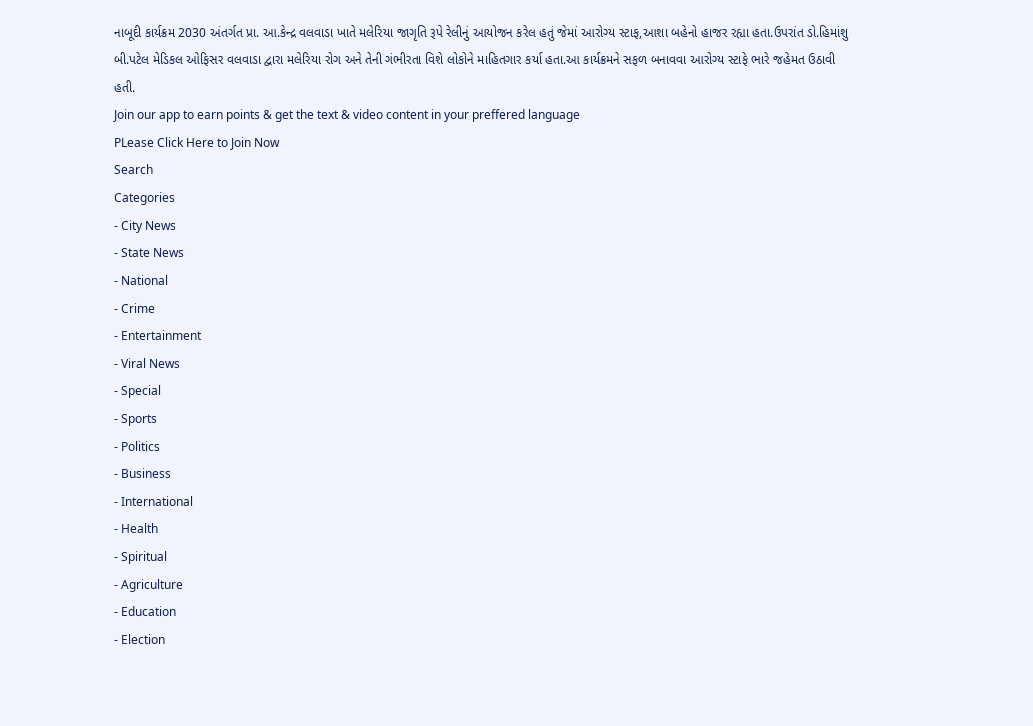નાબૂદી કાર્યક્રમ 2030 અંતર્ગત પ્રા. આ.કેન્દ્ર વલવાડા ખાતે મલેરિયા જાગૃતિ રૂપે રેલીનું આયોજન કરેલ હતું જેમાં આરોગ્ય સ્ટાફ,આશા બહેનો હાજર રહ્યા હતા.ઉપરાંત ડો.હિમાંશુ બી.પટેલ મેડિકલ ઓફિસર વલવાડા દ્વારા મલેરિયા રોગ અને તેની ગંભીરતા વિશે લોકોને માહિતગાર કર્યા હતા.આ કાર્યક્રમને સફળ બનાવવા આરોગ્ય સ્ટાફે ભારે જહેમત ઉઠાવી હતી.
Join our app to earn points & get the text & video content in your preffered language
PLease Click Here to Join Now
Search
Categories
- City News
- State News
- National
- Crime
- Entertainment
- Viral News
- Special
- Sports
- Politics
- Business
- International
- Health
- Spiritual
- Agriculture
- Education
- Election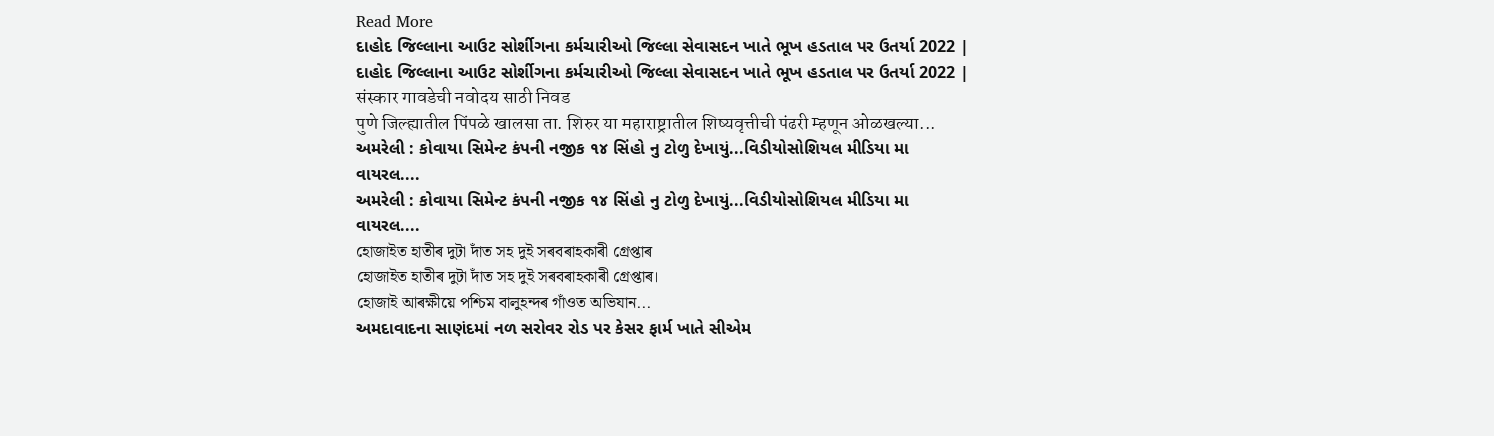Read More
દાહોદ જિલ્લાના આઉટ સોર્શીગના કર્મચારીઓ જિલ્લા સેવાસદન ખાતે ભૂખ હડતાલ પર ઉતર્યા 2022 |
દાહોદ જિલ્લાના આઉટ સોર્શીગના કર્મચારીઓ જિલ્લા સેવાસદન ખાતે ભૂખ હડતાલ પર ઉતર્યા 2022 |
संस्कार गावडेची नवोदय साठी निवड
पुणे जिल्ह्यातील पिंपळे खालसा ता. शिरुर या महाराष्ट्रातील शिष्यवृत्तीची पंढरी म्हणून ओळखल्या...
અમરેલી : કોવાયા સિમેન્ટ કંપની નજીક ૧૪ સિંહો નુ ટોળુ દેખાયું...વિડીયોસોશિયલ મીડિયા મા વાયરલ....
અમરેલી : કોવાયા સિમેન્ટ કંપની નજીક ૧૪ સિંહો નુ ટોળુ દેખાયું...વિડીયોસોશિયલ મીડિયા મા વાયરલ....
হোজাইত হাতীৰ দুটা দাঁত সহ দুই সৰবৰাহকাৰী গ্ৰেপ্তাৰ
হোজাইত হাতীৰ দুটা দাঁত সহ দুই সৰবৰাহকাৰী গ্ৰেপ্তাৰ।
হোজাই আৰক্ষীয়ে পশ্চিম বালুহন্দৰ গাঁওত অভিযান...
અમદાવાદના સાણંદમાં નળ સરોવર રોડ પર કેસર ફાર્મ ખાતે સીએમ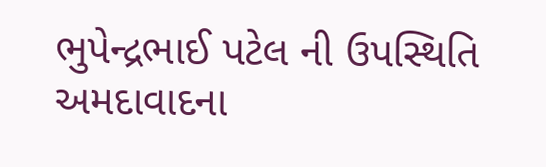ભુપેન્દ્રભાઈ પટેલ ની ઉપસ્થિતિ
અમદાવાદના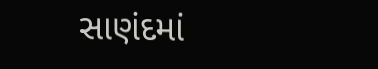સાણંદમાં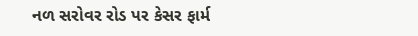નળ સરોવર રોડ પર કેસર ફાર્મ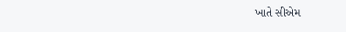ખાતે સીએમ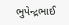ભુપેન્દ્રભાઈ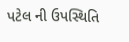પટેલ ની ઉપસ્થિતિ